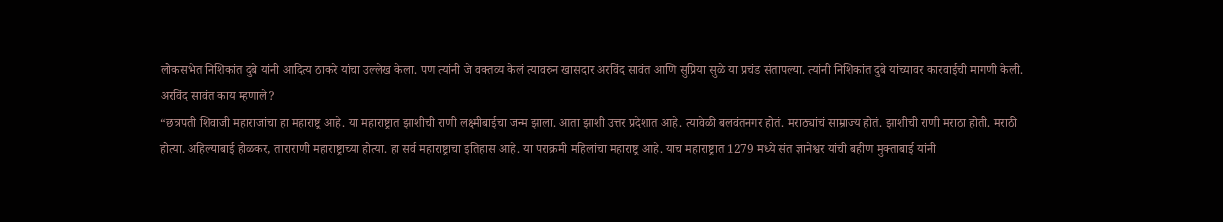लोकसभेत निशिकांत दुबे यांनी आदित्य ठाकरे यांचा उल्लेख केला. पण त्यांनी जे वक्तव्य केलं त्यावरुन खासदार अरविंद सावंत आणि सुप्रिया सुळे या प्रचंड संतापल्या. त्यांनी निशिकांत दुबे यांच्यावर कारवाईची मागणी केली.
अरविंद सावंत काय म्हणाले?
“छत्रपती शिवाजी महाराजांचा हा महाराष्ट्र आहे. या महाराष्ट्रात झाशीची राणी लक्ष्मीबाईचा जन्म झाला. आता झाशी उत्तर प्रदेशात आहे. त्यावेळी बलवंतनगर होतं. मराठ्यांचं साम्राज्य होतं. झाशीची राणी मराठा होती. मराठी होत्या. अहिल्याबाई होळकर, ताराराणी महाराष्ट्राच्या होत्या. हा सर्व महाराष्ट्राचा इतिहास आहे. या पराक्रमी महिलांचा महाराष्ट्र आहे. याच महाराष्ट्रात 1279 मध्ये संत ज्ञानेश्वर यांची बहीण मुक्ताबाई यांनी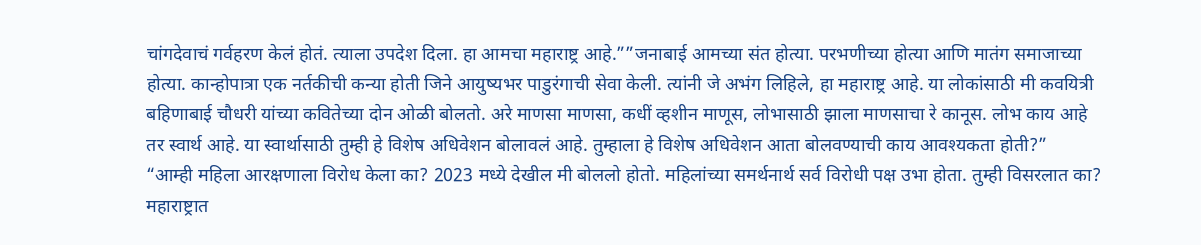चांगदेवाचं गर्वहरण केलं होतं. त्याला उपदेश दिला. हा आमचा महाराष्ट्र आहे.””जनाबाई आमच्या संत होत्या. परभणीच्या होत्या आणि मातंग समाजाच्या होत्या. कान्होपात्रा एक नर्तकीची कन्या होती जिने आयुष्यभर पाडुरंगाची सेवा केली. त्यांनी जे अभंग लिहिले, हा महाराष्ट्र आहे. या लोकांसाठी मी कवयित्री बहिणाबाई चौधरी यांच्या कवितेच्या दोन ओळी बोलतो. अरे माणसा माणसा, कधीं व्हशीन माणूस, लोभासाठी झाला माणसाचा रे कानूस. लोभ काय आहे तर स्वार्थ आहे. या स्वार्थासाठी तुम्ही हे विशेष अधिवेशन बोलावलं आहे. तुम्हाला हे विशेष अधिवेशन आता बोलवण्याची काय आवश्यकता होती?”
“आम्ही महिला आरक्षणाला विरोध केला का? 2023 मध्ये देखील मी बोललो होतो. महिलांच्या समर्थनार्थ सर्व विरोधी पक्ष उभा होता. तुम्ही विसरलात का? महाराष्ट्रात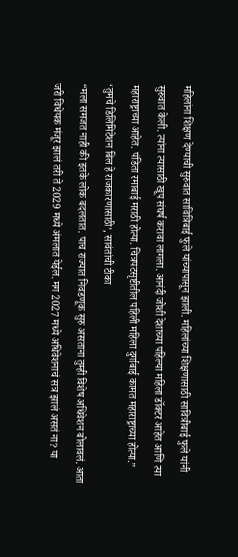महिलांना शिक्षण देण्याची सुरुवात सावित्रिबाई फुले यांच्यापासून झाली. महिलांच्या शिक्षणासाठी सावित्रीबाई फुले यांनी सुरुवात केली. त्यांना त्यासाठी खूप संघर्ष करावा लागला. आनंदी जोशी देशाच्या पहिल्या महिला डॉक्टर आहेत आणि त्या महाराष्ट्राच्या आहेत. पंडिता रमाबाई मराठी होत्या. चित्रपटसृष्टीतील पहिली महिला दुर्गाबाई कामत महाराष्ट्राच्या होत्या.”
‘तुमचे डिलिमिटेशन बिल हे राजकारणासाठी’, सावंतांची टीका
“मला समजत नाही की इतके लोक बदलतात. पाच राज्यात निवडणूक सुरु असताना तुम्ही विशेष अधिवेशन बोलावलं. आता जरी विधेयक मंजूर झालं तरी ते 2029 मध्ये अंमलात येईल. मग 2027 मध्ये अधिवेशनाचं सत्र झालं असतं ना? या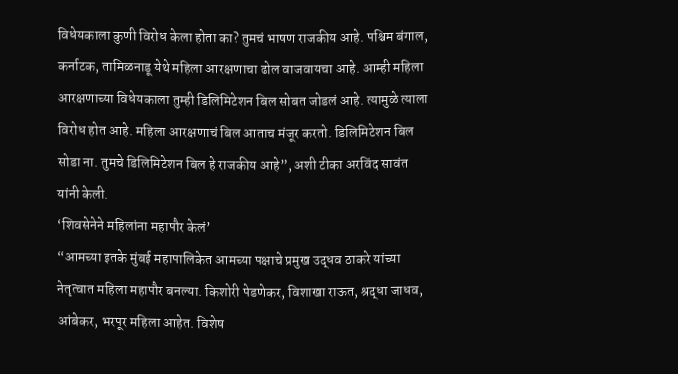विधेयकाला कुणी विरोध केला होता का? तुमचं भाषण राजकीय आहे. पश्चिम बंगाल, कर्नाटक, तामिळनाडू येथे महिला आरक्षणाचा ढोल वाजवायचा आहे. आम्ही महिला आरक्षणाच्या विधेयकाला तुम्ही डिलिमिटेशन बिल सोबत जोडलं आहे. त्यामुळे त्याला विरोध होत आहे. महिला आरक्षणाचं बिल आताच मंजूर करतो. डिलिमिटेशन बिल सोडा ना. तुमचे डिलिमिटेशन बिल हे राजकीय आहे”, अशी टीका अरविंद सावंत यांनी केली.
‘शिवसेनेने महिलांना महापौर केलं’
“आमच्या इतके मुंबई महापालिकेत आमच्या पक्षाचे प्रमुख उद्धव ठाकरे यांच्या नेतृत्वात महिला महापौर बनल्या. किशोरी पेडणेकर, विशाखा राऊत, श्रद्धा जाधव, आंबेकर, भरपूर महिला आहेत. विशेष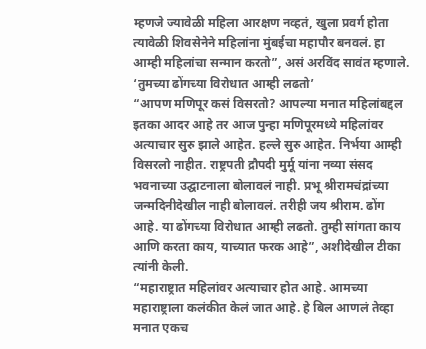म्हणजे ज्यावेळी महिला आरक्षण नव्हतं, खुला प्रवर्ग होता त्यावेळी शिवसेनेने महिलांना मुंबईचा महापौर बनवलं. हा आम्ही महिलांचा सन्मान करतो”, असं अरविंद सावंत म्हणाले.
‘तुमच्या ढोंगच्या विरोधात आम्ही लढतो’
“आपण मणिपूर कसं विसरतो? आपल्या मनात महिलांबद्दल इतका आदर आहे तर आज पुन्हा मणिपूरमध्ये महिलांवर अत्याचार सुरु झाले आहेत. हल्ले सुरु आहेत. निर्भया आम्ही विसरलो नाहीत. राष्ट्रपती द्रौपदी मुर्मू यांना नव्या संसद भवनाच्या उद्घाटनाला बोलावलं नाही. प्रभू श्रीरामचंद्रांच्या जन्मदिनीदेखील नाही बोलावलं. तरीही जय श्रीराम. ढोंग आहे. या ढोंगच्या विरोधात आम्ही लढतो. तुम्ही सांगता काय आणि करता काय, याच्यात फरक आहे”, अशीदेखील टीका त्यांनी केली.
“महाराष्ट्रात महिलांवर अत्याचार होत आहे. आमच्या महाराष्ट्राला कलंकीत केलं जात आहे. हे बिल आणलं तेव्हा मनात एकच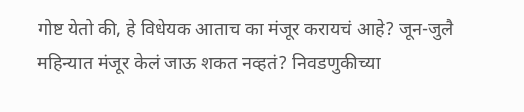गोष्ट येतो की, हे विधेयक आताच का मंजूर करायचं आहे? जून-जुलै महिन्यात मंजूर केलं जाऊ शकत नव्हतं? निवडणुकीच्या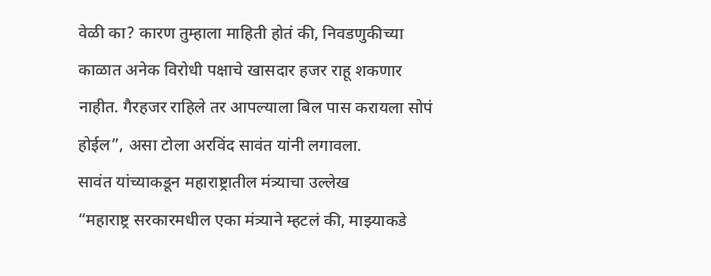वेळी का? कारण तुम्हाला माहिती होतं की, निवडणुकीच्या काळात अनेक विरोधी पक्षाचे खासदार हजर राहू शकणार नाहीत. गैरहजर राहिले तर आपल्याला बिल पास करायला सोपं होईल”, असा टोला अरविंद सावंत यांनी लगावला.
सावंत यांच्याकडून महाराष्ट्रातील मंत्र्याचा उल्लेख
“महाराष्ट्र सरकारमधील एका मंत्र्याने म्हटलं की, माझ्याकडे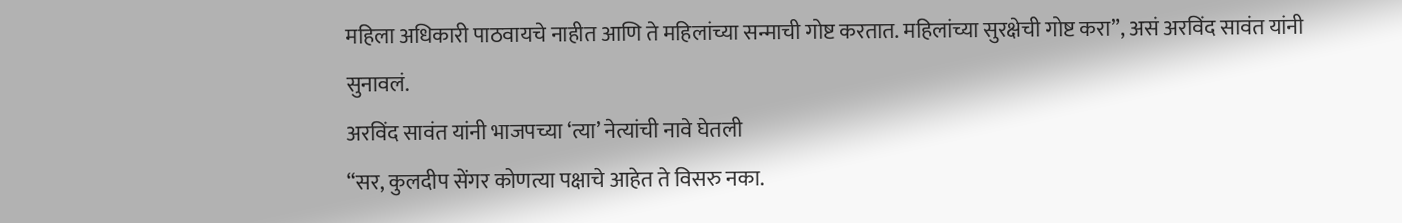महिला अधिकारी पाठवायचे नाहीत आणि ते महिलांच्या सन्माची गोष्ट करतात. महिलांच्या सुरक्षेची गोष्ट करा”, असं अरविंद सावंत यांनी सुनावलं.
अरविंद सावंत यांनी भाजपच्या ‘त्या’ नेत्यांची नावे घेतली
“सर, कुलदीप सेंगर कोणत्या पक्षाचे आहेत ते विसरु नका.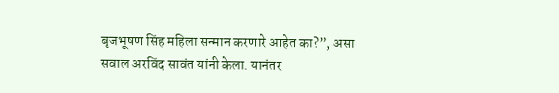बृजभूषण सिंह महिला सन्मान करणारे आहेत का?”, असा सवाल अरविंद सावंत यांनी केला. यानंतर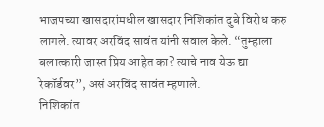भाजपच्या खासदारांमधील खासदार निशिकांत दुबे विरोध करु लागले. त्यावर अरविंद सावंत यांनी सवाल केले. “तुम्हाला बलात्कारी जास्त प्रिय आहेत का? त्याचे नाव येऊ द्या रेकॉर्डवर”, असं अरविंद सावंत म्हणाले.
निशिकांत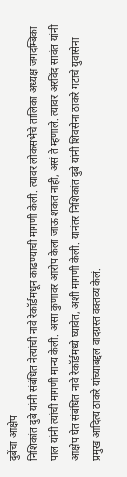दुबेंचा आक्षेप
निशिकांत दुबे यांनी संबंधित नेत्यांची नावे रेकॉर्डमधून काढण्याची मागणी केली. त्यावर लोकसभेचे तालिका अध्यक्ष जगदम्बिका पाल यांनी त्यांची मागणी मान्य केली. असा कुणावर आरोप केला जाऊ शकत नाही, असं ते म्हणाले. त्यावर अरविंद सावंत यांनी आक्षेप घेत संबंधित नावे रेकॉर्डमध्ये घ्यावेत, अशी मागणी केली. यानंतर निशिकांत दुबे यांनी शिवसेना ठाकरे गटाचे युवासेना प्रमुख आदित्य ठाकरे यांच्याबद्दल वादग्रस्त वक्तव्य केलं.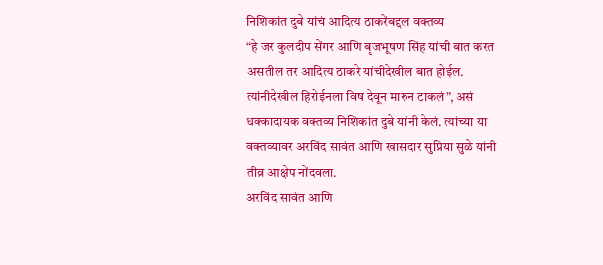निशिकांत दुबे यांचं आदित्य ठाकरेंबद्दल वक्तव्य
“हे जर कुलदीप सेंगर आणि बृजभूषण सिंह यांची बात करत असतील तर आदित्य ठाकरे यांचीदेखील बात होईल. त्यांनीदेखील हिरोईनला विष देवून मारुन टाकलं”, असं धक्कादायक वक्तव्य निशिकांत दुबे यांनी केलं. त्यांच्या या वक्तव्यावर अरविंद सावंत आणि खासदार सुप्रिया सुळे यांनी तीव्र आक्षेप नोंदवला.
अरविंद सावंत आणि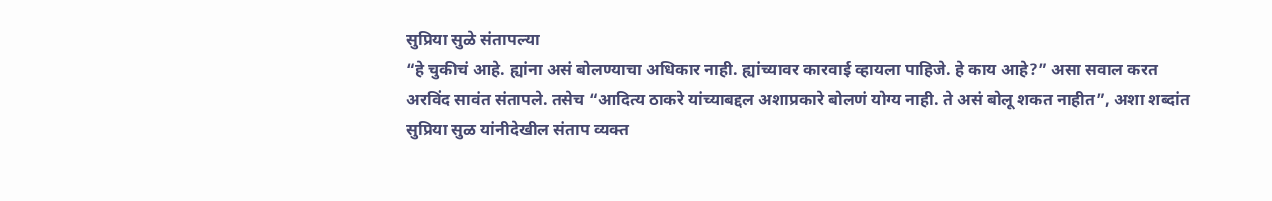सुप्रिया सुळे संतापल्या
“हे चुकीचं आहे. ह्यांना असं बोलण्याचा अधिकार नाही. ह्यांच्यावर कारवाई व्हायला पाहिजे. हे काय आहे?” असा सवाल करत अरविंद सावंत संतापले. तसेच “आदित्य ठाकरे यांच्याबद्दल अशाप्रकारे बोलणं योग्य नाही. ते असं बोलू शकत नाहीत”, अशा शब्दांत सुप्रिया सुळ यांनीदेखील संताप व्यक्त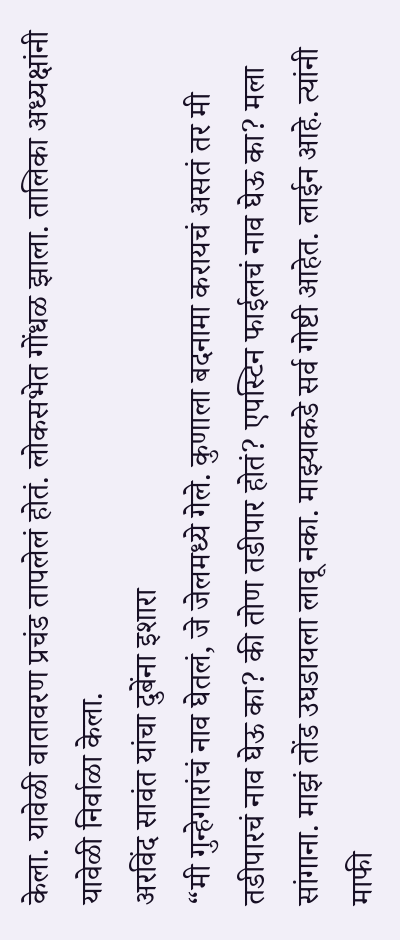केला. यावेळी वातावरण प्रचंड तापलेलं होतं. लोकसभेत गोंधळ झाला. तालिका अध्यक्षांनी यावेळी निर्वाळा केला.
अरविंद सावंत यांचा दुबेंना इशारा
“मी गुन्हेगारांचं नाव घेतलं, जे जेलमध्ये गेले. कुणाला बदनामा करायचं असतं तर मी तडीपारचं नाव घेऊ का? की तोण तडीपार होतं? एपस्टिन फाईलचं नाव घेऊ का? मला सांगाना. माझं तोंड उघडायला लावू नका. माझ्याकडे सर्व गोष्टी आहेत. लाईन आहे. त्यांनी माफी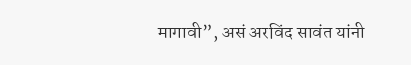मागावी”, असं अरविंद सावंत यांनी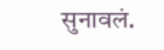सुनावलं.